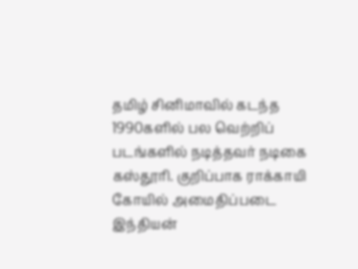தமிழ் சினிமாவில் கடந்த 1990களில் பல வெற்றிப் படங்களில் நடித்தவர் நடிகை கஸ்தூரி. குறிப்பாக ராக்காயி கோயில் அமைதிப்படை இந்தியன்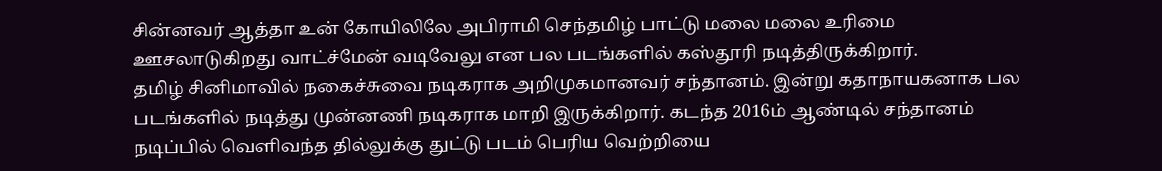சின்னவர் ஆத்தா உன் கோயிலிலே அபிராமி செந்தமிழ் பாட்டு மலை மலை உரிமை ஊசலாடுகிறது வாட்ச்மேன் வடிவேலு என பல படங்களில் கஸ்தூரி நடித்திருக்கிறார்.
தமிழ் சினிமாவில் நகைச்சுவை நடிகராக அறிமுகமானவர் சந்தானம். இன்று கதாநாயகனாக பல படங்களில் நடித்து முன்னணி நடிகராக மாறி இருக்கிறார். கடந்த 2016ம் ஆண்டில் சந்தானம் நடிப்பில் வெளிவந்த தில்லுக்கு துட்டு படம் பெரிய வெற்றியை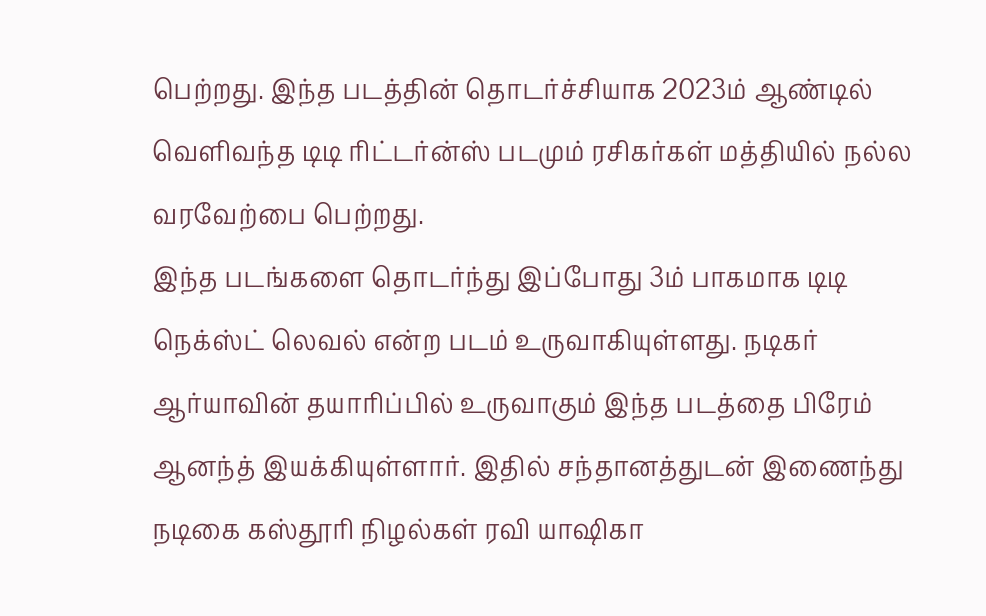பெற்றது. இந்த படத்தின் தொடர்ச்சியாக 2023ம் ஆண்டில் வெளிவந்த டிடி ரிட்டர்ன்ஸ் படமும் ரசிகர்கள் மத்தியில் நல்ல வரவேற்பை பெற்றது.
இந்த படங்களை தொடர்ந்து இப்போது 3ம் பாகமாக டிடி நெக்ஸ்ட் லெவல் என்ற படம் உருவாகியுள்ளது. நடிகர் ஆர்யாவின் தயாரிப்பில் உருவாகும் இந்த படத்தை பிரேம் ஆனந்த் இயக்கியுள்ளார். இதில் சந்தானத்துடன் இணைந்து நடிகை கஸ்தூரி நிழல்கள் ரவி யாஷிகா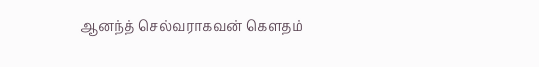ஆனந்த் செல்வராகவன் கௌதம்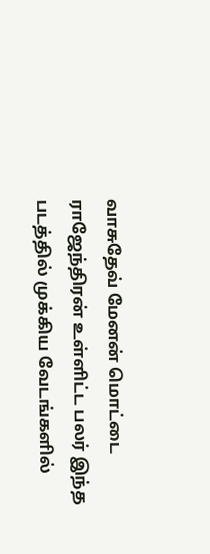வாசுதேவ் மேனன் மொட்டை ராஜேந்திரன் உள்ளிட்ட பலர் இந்த படத்தில் முக்கிய வேடங்களில்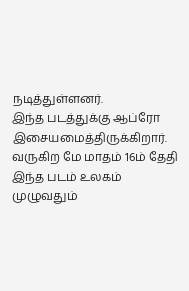நடித்துள்ளனர்.
இந்த படத்துக்கு ஆப்ரோ இசையமைத்திருக்கிறார். வருகிற மே மாதம் 16ம் தேதி இந்த படம் உலகம் முழுவதும்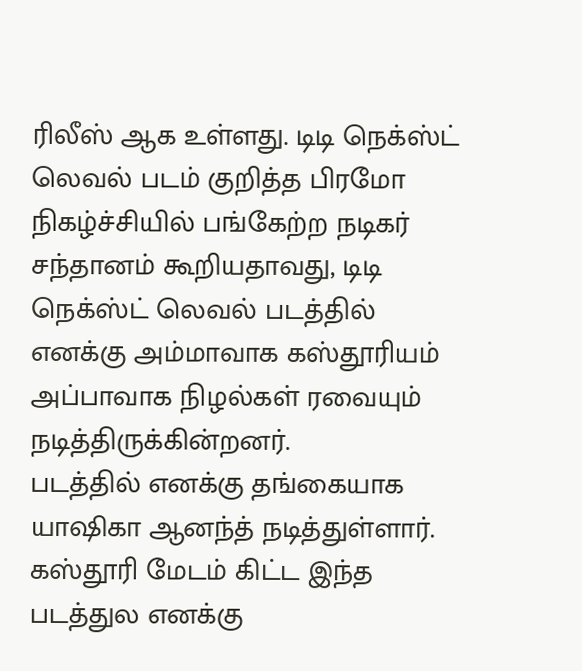ரிலீஸ் ஆக உள்ளது. டிடி நெக்ஸ்ட் லெவல் படம் குறித்த பிரமோ நிகழ்ச்சியில் பங்கேற்ற நடிகர் சந்தானம் கூறியதாவது, டிடி நெக்ஸ்ட் லெவல் படத்தில் எனக்கு அம்மாவாக கஸ்தூரியம் அப்பாவாக நிழல்கள் ரவையும் நடித்திருக்கின்றனர்.
படத்தில் எனக்கு தங்கையாக யாஷிகா ஆனந்த் நடித்துள்ளார். கஸ்தூரி மேடம் கிட்ட இந்த படத்துல எனக்கு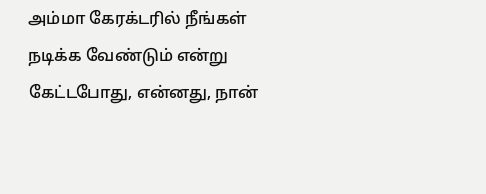அம்மா கேரக்டரில் நீங்கள் நடிக்க வேண்டும் என்று கேட்டபோது, என்னது, நான்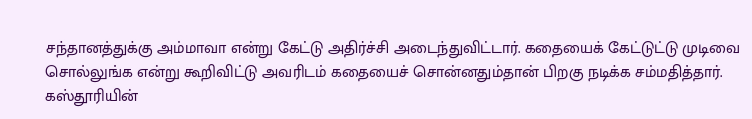சந்தானத்துக்கு அம்மாவா என்று கேட்டு அதிர்ச்சி அடைந்துவிட்டார். கதையைக் கேட்டுட்டு முடிவை சொல்லுங்க என்று கூறிவிட்டு அவரிடம் கதையைச் சொன்னதும்தான் பிறகு நடிக்க சம்மதித்தார்.
கஸ்தூரியின்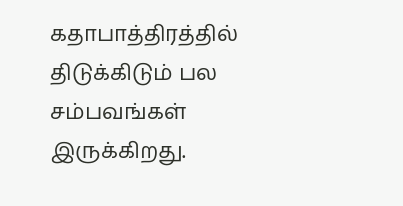கதாபாத்திரத்தில் திடுக்கிடும் பல சம்பவங்கள் இருக்கிறது.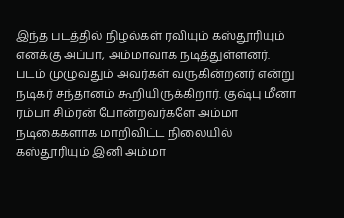இந்த படத்தில் நிழல்கள் ரவியும் கஸ்தூரியும் எனக்கு அப்பா, அம்மாவாக நடித்துள்ளனர். படம் முழுவதும் அவர்கள் வருகின்றனர் என்று நடிகர் சந்தானம் கூறியிருக்கிறார். குஷ்பு மீனா ரம்பா சிம்ரன் போன்றவர்களே அம்மா நடிகைகளாக மாறிவிட்ட நிலையில் கஸ்தூரியும் இனி அம்மா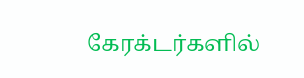கேரக்டர்களில்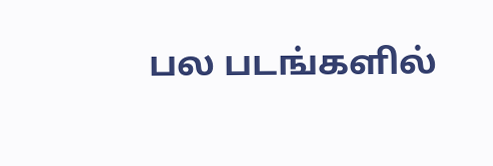பல படங்களில்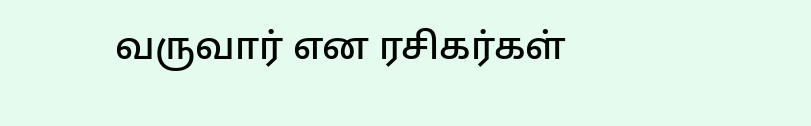வருவார் என ரசிகர்கள்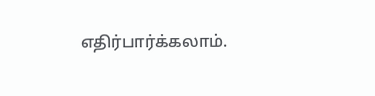எதிர்பார்க்கலாம்.